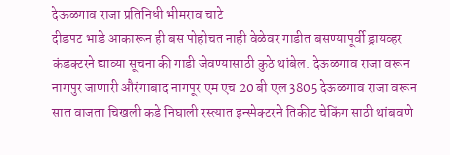देऊळगाव राजा प्रतिनिधी भीमराव चाटे
दीडपट भाडे आकारून ही बस पोहोचत नाही वेळेवर गाडीत बसण्यापूर्वी ड्रायव्हर कंडक्टरने द्याव्या सूचना की गाडी जेवण्यासाठी कुठे थांबेल. देऊळगाव राजा वरून नागपुर जाणारी औरंगाबाद नागपूर एम एच 20 बी एल 3805 देऊळगाव राजा वरून सात वाजता चिखली कडे निघाली रस्त्यात इन्स्पेक्टरने तिकीट चेकिंग साठी थांबवणे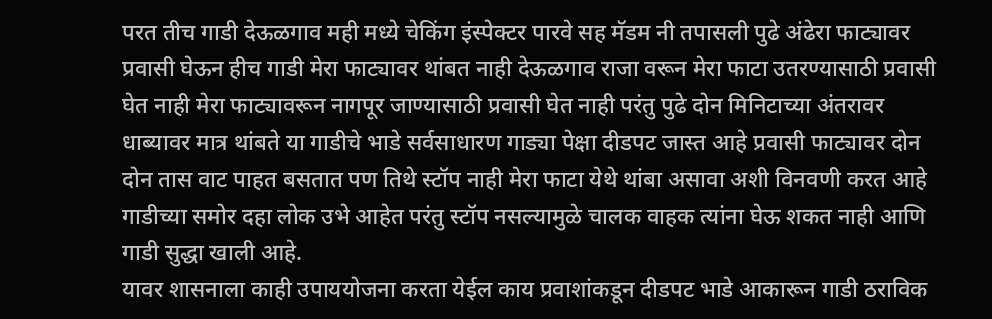परत तीच गाडी देऊळगाव मही मध्ये चेकिंग इंस्पेक्टर पारवे सह मॅडम नी तपासली पुढे अंढेरा फाट्यावर प्रवासी घेऊन हीच गाडी मेरा फाट्यावर थांबत नाही देऊळगाव राजा वरून मेरा फाटा उतरण्यासाठी प्रवासी घेत नाही मेरा फाट्यावरून नागपूर जाण्यासाठी प्रवासी घेत नाही परंतु पुढे दोन मिनिटाच्या अंतरावर धाब्यावर मात्र थांबते या गाडीचे भाडे सर्वसाधारण गाड्या पेक्षा दीडपट जास्त आहे प्रवासी फाट्यावर दोन दोन तास वाट पाहत बसतात पण तिथे स्टॉप नाही मेरा फाटा येथे थांबा असावा अशी विनवणी करत आहे गाडीच्या समोर दहा लोक उभे आहेत परंतु स्टॉप नसल्यामुळे चालक वाहक त्यांना घेऊ शकत नाही आणि गाडी सुद्धा खाली आहे.
यावर शासनाला काही उपाययोजना करता येईल काय प्रवाशांकडून दीडपट भाडे आकारून गाडी ठराविक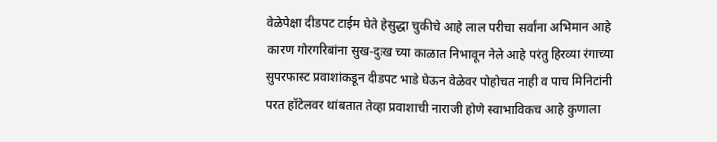वेळेपेक्षा दीडपट टाईम घेते हेसुद्धा चुकीचे आहे लाल परीचा सर्वांना अभिमान आहे कारण गोरगरिबांना सुख-दुःख च्या काळात निभावून नेले आहे परंतु हिरव्या रंगाच्या सुपरफास्ट प्रवाशांकडून दीडपट भाडे घेऊन वेळेवर पोहोचत नाही व पाच मिनिटांनी परत हॉटेलवर थांबतात तेव्हा प्रवाशाची नाराजी होणे स्वाभाविकच आहे कुणाला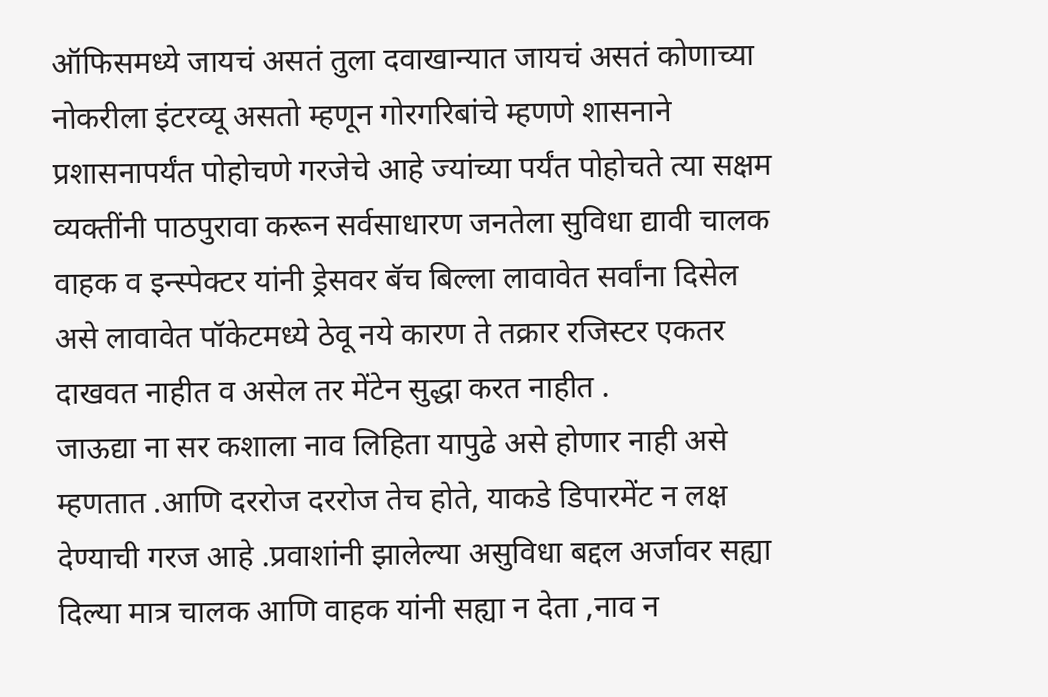ऑफिसमध्ये जायचं असतं तुला दवाखान्यात जायचं असतं कोणाच्या नोकरीला इंटरव्यू असतो म्हणून गोरगरिबांचे म्हणणे शासनाने प्रशासनापर्यंत पोहोचणे गरजेचे आहे ज्यांच्या पर्यंत पोहोचते त्या सक्षम व्यक्तींनी पाठपुरावा करून सर्वसाधारण जनतेला सुविधा द्यावी चालक वाहक व इन्स्पेक्टर यांनी ड्रेसवर बॅच बिल्ला लावावेत सर्वांना दिसेल असे लावावेत पॉकेटमध्ये ठेवू नये कारण ते तक्रार रजिस्टर एकतर दाखवत नाहीत व असेल तर मेंटेन सुद्धा करत नाहीत .
जाऊद्या ना सर कशाला नाव लिहिता यापुढे असे होणार नाही असे म्हणतात .आणि दररोज दररोज तेच होते, याकडे डिपारमेंट न लक्ष देण्याची गरज आहे .प्रवाशांनी झालेल्या असुविधा बद्दल अर्जावर सह्या दिल्या मात्र चालक आणि वाहक यांनी सह्या न देता ,नाव न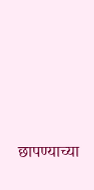छापण्याच्या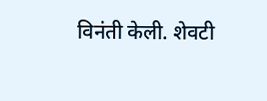विनंती केली. शेवटी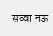सव्वा नऊ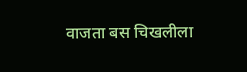वाजता बस चिखलीला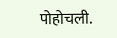पोहोचली.